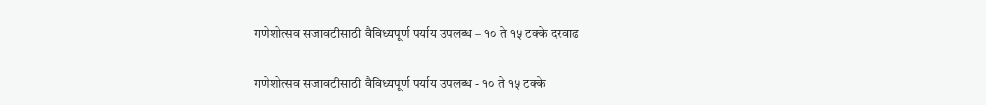गणेशोत्सव सजावटीसाठी वैविध्यपूर्ण पर्याय उपलब्ध – १० ते १५ टक्के दरवाढ

गणेशोत्सव सजावटीसाठी वैविध्यपूर्ण पर्याय उपलब्ध - १० ते १५ टक्के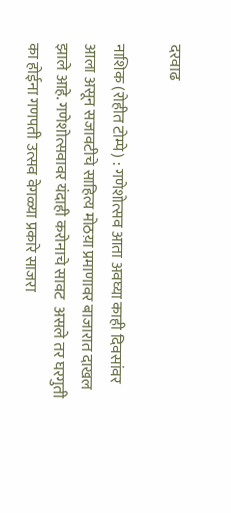दरवाढ

नाशिक (रोहीत टोम्पे) : गणेशोत्सव आता अवघ्या काही दिवसांवर आला असून सजावटीचे साहित्य मोठय़ा प्रमाणावर बाजारात दाखल झाले आहे. गणेशोत्सवावर यंदाही करोनाचे सावट  असले तर घरगुती का होईना गणपती उत्सव वेगळ्या प्रकारे साजरा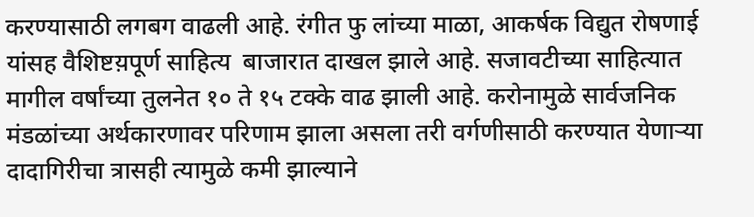करण्यासाठी लगबग वाढली आहे. रंगीत फु लांच्या माळा, आकर्षक विद्युत रोषणाई यांसह वैशिष्टय़पूर्ण साहित्य  बाजारात दाखल झाले आहे. सजावटीच्या साहित्यात मागील वर्षांच्या तुलनेत १० ते १५ टक्के वाढ झाली आहे. करोनामुळे सार्वजनिक मंडळांच्या अर्थकारणावर परिणाम झाला असला तरी वर्गणीसाठी करण्यात येणाऱ्या दादागिरीचा त्रासही त्यामुळे कमी झाल्याने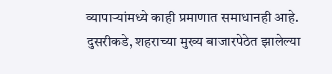व्यापाऱ्यांमध्ये काही प्रमाणात समाधानही आहे. दुसरीकडे, शहराच्या मुख्य बाजारपेठेत झालेल्या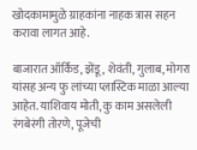खोदकामामुळे ग्राहकांना नाहक त्रास सहन करावा लागत आहे.

बाजारात ऑर्किड, झेंडू, शेवंती, गुलाब, मोगरा यांसह अन्य फु लांच्या प्लास्टिक माळा आल्या आहेत. याशिवाय मोती, कु काम असलेली रंगबेरंगी तोरणे, पूजेची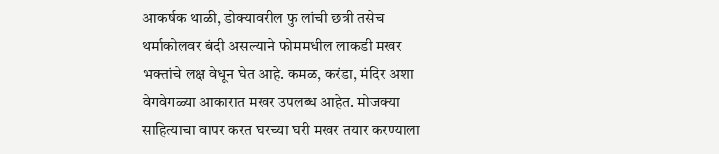आकर्षक थाळी, डोक्यावरील फु लांची छत्री तसेच थर्माकोलवर बंदी असल्याने फोममधील लाकडी मखर भक्तांचे लक्ष वेधून घेत आहे. कमळ, करंडा, मंदिर अशा वेगवेगळ्या आकारात मखर उपलब्ध आहेत. मोजक्या साहित्याचा वापर करत घरच्या घरी मखर तयार करण्याला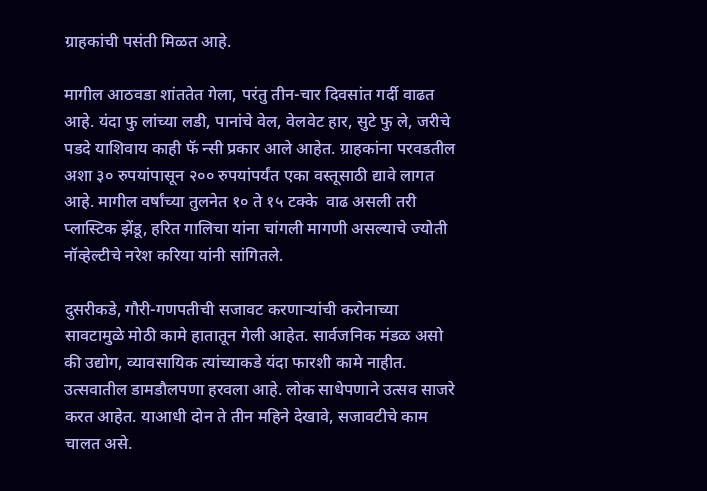ग्राहकांची पसंती मिळत आहे.

मागील आठवडा शांततेत गेला, परंतु तीन-चार दिवसांत गर्दी वाढत आहे. यंदा फु लांच्या लडी, पानांचे वेल, वेलवेट हार, सुटे फु ले, जरीचे पडदे याशिवाय काही फॅ न्सी प्रकार आले आहेत. ग्राहकांना परवडतील अशा ३० रुपयांपासून २०० रुपयांपर्यंत एका वस्तूसाठी द्यावे लागत आहे. मागील वर्षांच्या तुलनेत १० ते १५ टक्के  वाढ असली तरी प्लास्टिक झेंडू, हरित गालिचा यांना चांगली मागणी असल्याचे ज्योती नॉव्हेल्टीचे नरेश करिया यांनी सांगितले.

दुसरीकडे, गौरी-गणपतीची सजावट करणाऱ्यांची करोनाच्या सावटामुळे मोठी कामे हातातून गेली आहेत. सार्वजनिक मंडळ असो की उद्योग, व्यावसायिक त्यांच्याकडे यंदा फारशी कामे नाहीत. उत्सवातील डामडौलपणा हरवला आहे. लोक साधेपणाने उत्सव साजरे करत आहेत. याआधी दोन ते तीन महिने देखावे, सजावटीचे काम चालत असे.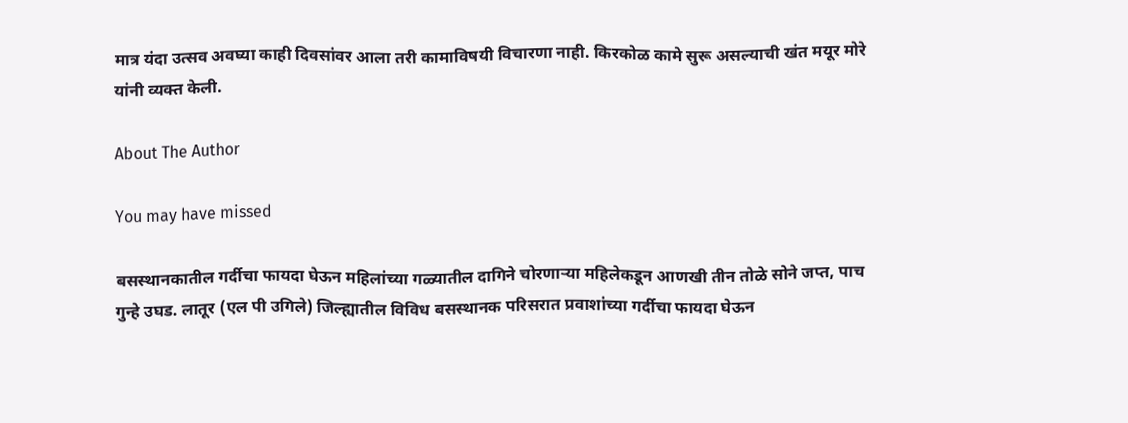मात्र यंदा उत्सव अवघ्या काही दिवसांवर आला तरी कामाविषयी विचारणा नाही. किरकोळ कामे सुरू असल्याची खंत मयूर मोरे यांनी व्यक्त केली.

About The Author

You may have missed

बसस्थानकातील गर्दीचा फायदा घेऊन महिलांच्या गळ्यातील दागिने चोरणाऱ्या महिलेकडून आणखी तीन तोळे सोने जप्त, पाच गुन्हे उघड. लातूर (एल पी उगिले) जिल्ह्यातील विविध बसस्थानक परिसरात प्रवाशांच्या गर्दीचा फायदा घेऊन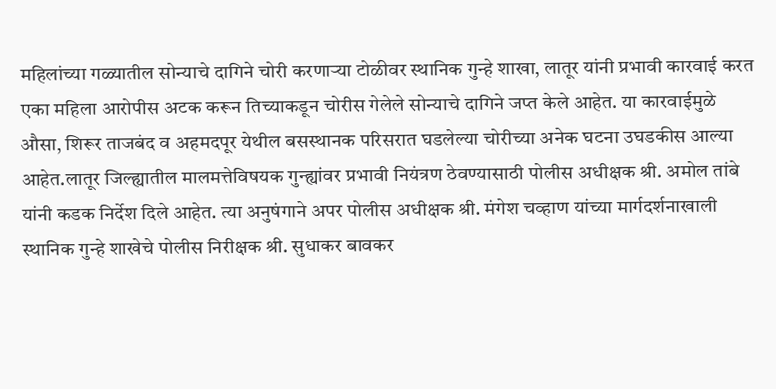महिलांच्या गळ्यातील सोन्याचे दागिने चोरी करणाऱ्या टोळीवर स्थानिक गुन्हे शाखा, लातूर यांनी प्रभावी कारवाई करत एका महिला आरोपीस अटक करून तिच्याकडून चोरीस गेलेले सोन्याचे दागिने जप्त केले आहेत. या कारवाईमुळे औसा, शिरूर ताजबंद व अहमदपूर येथील बसस्थानक परिसरात घडलेल्या चोरीच्या अनेक घटना उघडकीस आल्या आहेत.लातूर जिल्ह्यातील मालमत्तेविषयक गुन्ह्यांवर प्रभावी नियंत्रण ठेवण्यासाठी पोलीस अधीक्षक श्री. अमोल तांबे यांनी कडक निर्देश दिले आहेत. त्या अनुषंगाने अपर पोलीस अधीक्षक श्री. मंगेश चव्हाण यांच्या मार्गदर्शनाखाली स्थानिक गुन्हे शाखेचे पोलीस निरीक्षक श्री. सुधाकर बावकर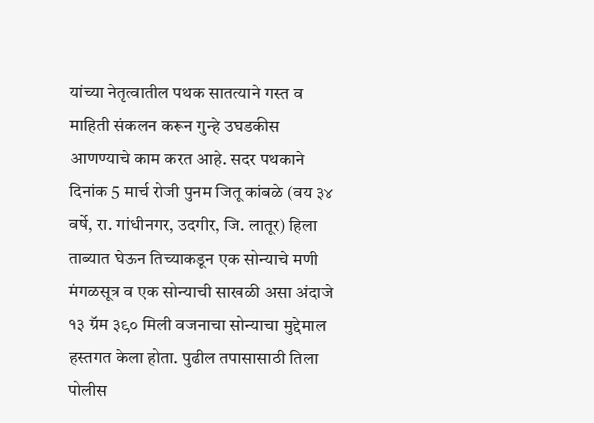यांच्या नेतृत्वातील पथक सातत्याने गस्त व माहिती संकलन करून गुन्हे उघडकीस आणण्याचे काम करत आहे. सदर पथकाने दिनांक 5 मार्च रोजी पुनम जितू कांबळे (वय ३४ वर्षे, रा. गांधीनगर, उदगीर, जि. लातूर) हिला ताब्यात घेऊन तिच्याकडून एक सोन्याचे मणी मंगळसूत्र व एक सोन्याची साखळी असा अंदाजे १३ ग्रॅम ३९० मिली वजनाचा सोन्याचा मुद्देमाल हस्तगत केला होता. पुढील तपासासाठी तिला पोलीस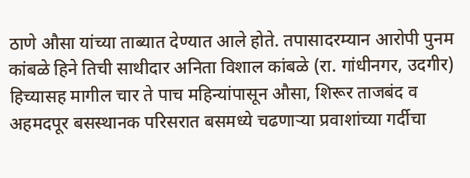ठाणे औसा यांच्या ताब्यात देण्यात आले होते. तपासादरम्यान आरोपी पुनम कांबळे हिने तिची साथीदार अनिता विशाल कांबळे (रा. गांधीनगर, उदगीर) हिच्यासह मागील चार ते पाच महिन्यांपासून औसा, शिरूर ताजबंद व अहमदपूर बसस्थानक परिसरात बसमध्ये चढणाऱ्या प्रवाशांच्या गर्दीचा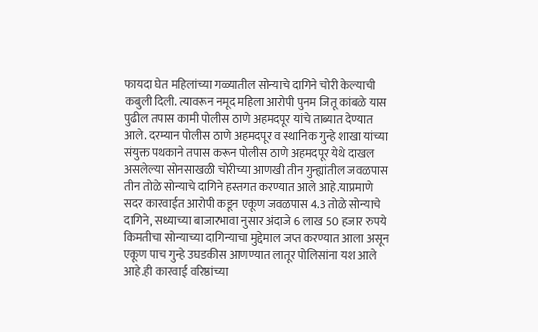फायदा घेत महिलांच्या गळ्यातील सोन्याचे दागिने चोरी केल्याची कबुली दिली. त्यावरून नमूद महिला आरोपी पुनम जितू कांबळे यास पुढील तपास कामी पोलीस ठाणे अहमदपूर यांचे ताब्यात देण्यात आले. दरम्यान पोलीस ठाणे अहमदपूर व स्थानिक गुन्हे शाखा यांच्या संयुक्त पथकाने तपास करून पोलीस ठाणे अहमदपूर येथे दाखल असलेल्या सोनसाखळी चोरीच्या आणखी तीन गुन्ह्यांतील जवळपास तीन तोळे सोन्याचे दागिने हस्तगत करण्यात आले आहे.याप्रमाणे सदर कारवाईत आरोपी कडून एकूण जवळपास 4.3 तोळे सोन्याचे दागिने, सध्याच्या बाजारभावा नुसार अंदाजे 6 लाख 50 हजार रुपये किमतीचा सोन्याच्या दागिन्याचा मुद्देमाल जप्त करण्यात आला असून एकूण पाच गुन्हे उघडकीस आणण्यात लातूर पोलिसांना यश आले आहे.ही कारवाई वरिष्ठांच्या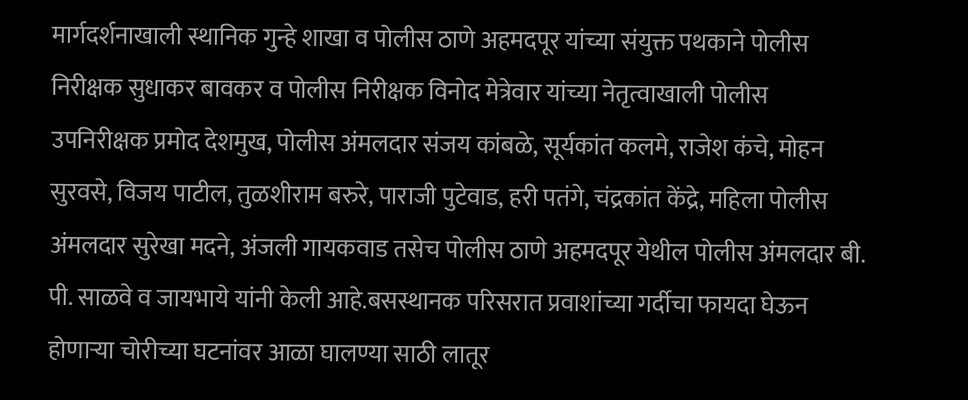मार्गदर्शनाखाली स्थानिक गुन्हे शाखा व पोलीस ठाणे अहमदपूर यांच्या संयुक्त पथकाने पोलीस निरीक्षक सुधाकर बावकर व पोलीस निरीक्षक विनोद मेत्रेवार यांच्या नेतृत्वाखाली पोलीस उपनिरीक्षक प्रमोद देशमुख, पोलीस अंमलदार संजय कांबळे, सूर्यकांत कलमे, राजेश कंचे, मोहन सुरवसे, विजय पाटील, तुळशीराम बरुरे, पाराजी पुटेवाड, हरी पतंगे, चंद्रकांत केंद्रे, महिला पोलीस अंमलदार सुरेखा मदने, अंजली गायकवाड तसेच पोलीस ठाणे अहमदपूर येथील पोलीस अंमलदार बी. पी. साळवे व जायभाये यांनी केली आहे.बसस्थानक परिसरात प्रवाशांच्या गर्दीचा फायदा घेऊन होणाऱ्या चोरीच्या घटनांवर आळा घालण्या साठी लातूर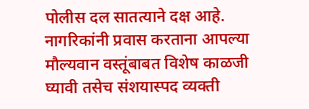पोलीस दल सातत्याने दक्ष आहे. नागरिकांनी प्रवास करताना आपल्या मौल्यवान वस्तूंबाबत विशेष काळजी घ्यावी तसेच संशयास्पद व्यक्ती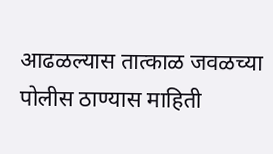आढळल्यास तात्काळ जवळच्या पोलीस ठाण्यास माहिती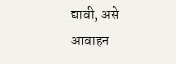द्यावी, असे आवाहन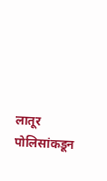लातूर पोलिसांकडून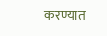करण्यात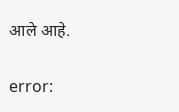आले आहे.

error: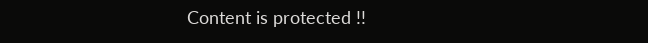Content is protected !!